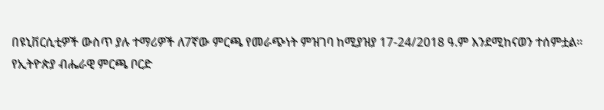በዩኒቨርሲቲዎች ውስጥ ያሉ ተማሪዎች ለ7ኛው ምርጫ የመራጭነት ምዝገባ ከሚያዝያ 17-24/2018 ዓ.ም እንደሚከናወን ተሰምቷል፡፡
የኢትዮጵያ ብሔራዊ ምርጫ ቦርድ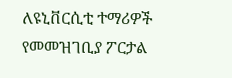ለዩኒቨርሲቲ ተማሪዎች የመመዝገቢያ ፖርታል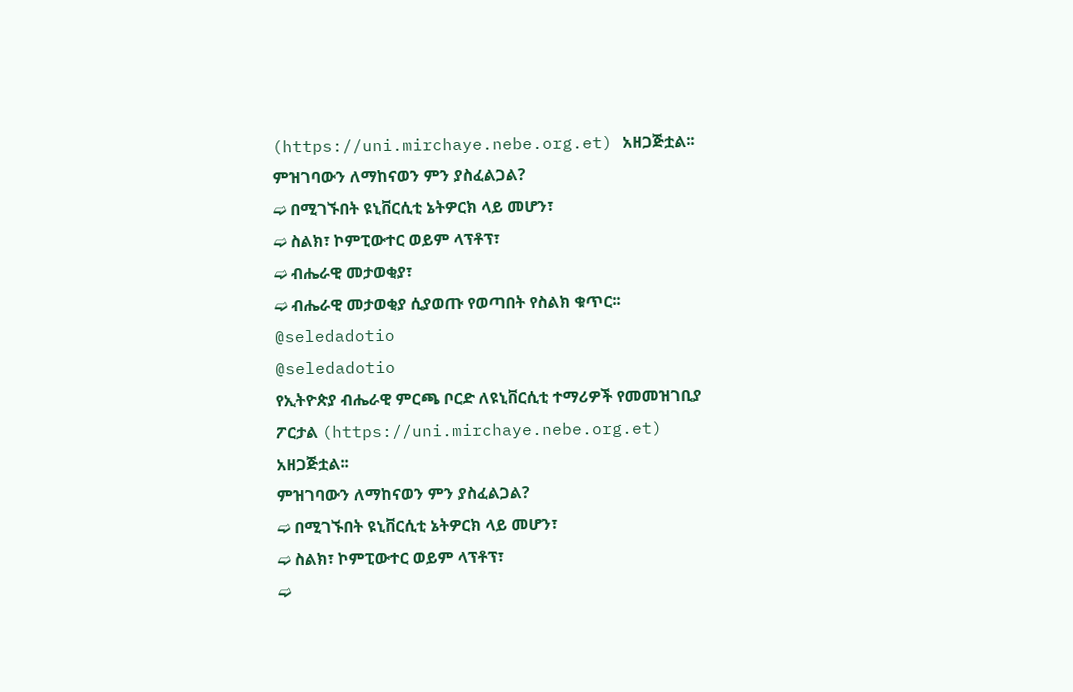(https://uni.mirchaye.nebe.org.et) አዘጋጅቷል፡፡
ምዝገባውን ለማከናወን ምን ያስፈልጋል?
➫ በሚገኙበት ዩኒቨርሲቲ ኔትዎርክ ላይ መሆን፣
➫ ስልክ፣ ኮምፒውተር ወይም ላፕቶፕ፣
➫ ብሔራዊ መታወቂያ፣
➫ ብሔራዊ መታወቂያ ሲያወጡ የወጣበት የስልክ ቁጥር፡፡
@seledadotio
@seledadotio
የኢትዮጵያ ብሔራዊ ምርጫ ቦርድ ለዩኒቨርሲቲ ተማሪዎች የመመዝገቢያ ፖርታል (https://uni.mirchaye.nebe.org.et) አዘጋጅቷል፡፡
ምዝገባውን ለማከናወን ምን ያስፈልጋል?
➫ በሚገኙበት ዩኒቨርሲቲ ኔትዎርክ ላይ መሆን፣
➫ ስልክ፣ ኮምፒውተር ወይም ላፕቶፕ፣
➫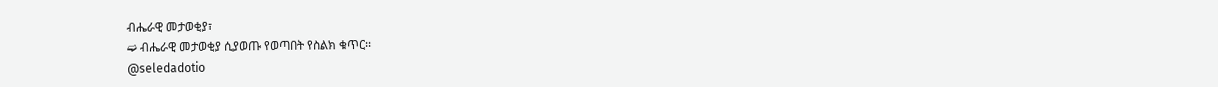ብሔራዊ መታወቂያ፣
➫ ብሔራዊ መታወቂያ ሲያወጡ የወጣበት የስልክ ቁጥር፡፡
@seledadotio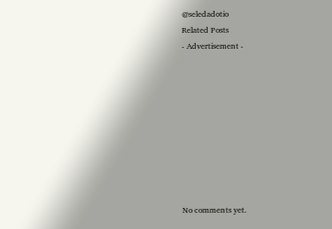@seledadotio
Related Posts
- Advertisement -









No comments yet.